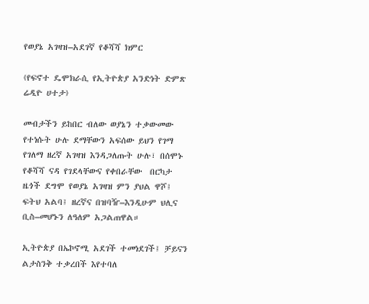የወያኔ አገዛዝ–አደገኛ የቆሻሻ ክምር

(የፍኖተ ዴሞክራሲ የኢትዮጵያ አንድነት ድምጽ ሬዲዮ ሀተታ)

መብታችን ይከበር ብለው ወያኔን ተቃውመው የተነሱት ሁሉ ደማቸውን አፍሰው ይህን የገማ የገለማ ዘረኛ አገዛዝ እንዳጋለጡት ሁሉ፣ በሰሞኑ የቆሻሻ ናዳ የገደላቸውና የቀበራቸው  በርካታ ዜጎች ደግሞ የወያኔ አገዛዝ ምን ያህል ዋሾ፤ ፍትህ አልባ፤ ዘረኛና በዝባዥ–እንዲሁም ህሊና ቢስ–መሆኑን ለዓለም አጋልጠዋል።

ኢትዮጵያ በኤኮኖሚ አደገች ተመነደገች፤ ቻይናን ልታስንቅ ተቃረበች እየተባለ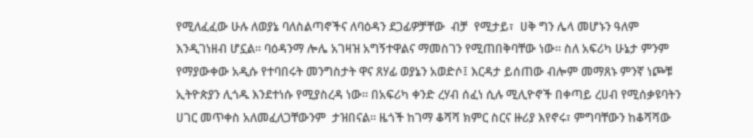የሚለፈፈው ሁሉ ለወያኔ ባለስልጣኖችና ለባዕዳን ደጋፊዎቻቸው  ብቻ  የሚታይ፣  ሀቅ ግን ሌላ መሆኑን ዓለም እንዲገነዘብ ሆኗል። ባዕዳንማ ሎሌ አገዛዝ አግኝተዋልና ማመስገን የሚጠበቅባቸው ነው። ስለ አፍሪካ ሁኔታ ምንም የማያውቀው አዲሱ የተባበሩት መንግስታት ዋና ጸሃፊ ወያኔን አወድሶ፤ እርዳታ ይሰጠው ብሎም መማጸኑ ምንኛ ነጮቹ ኢትዮጵያን ሊጎዱ እንደተነሱ የሚያስረዳ ነው። በአፍሪካ ቀንድ ረሃብ ሰፈነ ሲሉ ሚሊዮኖች በቀጣይ ረሀብ የሚሰቃዩባትን ሀገር መጥቀስ አለመፈለጋቸውንም  ታዝበናል። ዜጎች ከገማ ቆሻሻ ክምር ስርና ዙሪያ እየኖሩ፣ ምግባቸውን ከቆሻሻው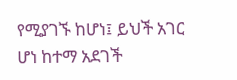የሚያገኙ ከሆነ፤ ይህች አገር ሆነ ከተማ አደገች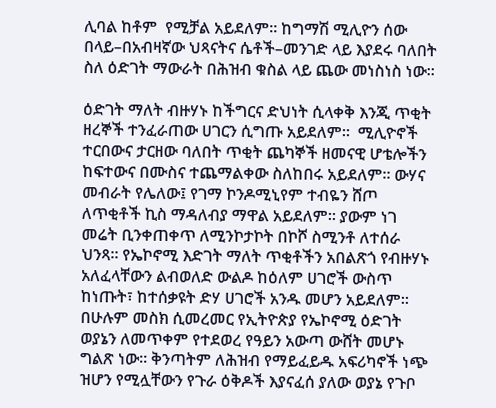ሊባል ከቶም  የሚቻል አይደለም። ከግማሽ ሚሊዮን ሰው በላይ–በአብዛኛው ህጻናትና ሴቶች–መንገድ ላይ እያደሩ ባለበት ስለ ዕድገት ማውራት በሕዝብ ቁስል ላይ ጨው መነስነስ ነው።

ዕድገት ማለት ብዙሃኑ ከችግርና ድህነት ሲላቀቅ እንጂ ጥቂት ዘረኞች ተንፈራጠው ሀገርን ሲግጡ አይደለም።  ሚሊዮኖች  ተርበውና ታርዘው ባለበት ጥቂት ጨካኞች ዘመናዊ ሆቴሎችን ከፍተውና በሙስና ተጨማልቀው ስለከበሩ አይደለም። ውሃና መብራት የሌለው፤ የገማ ኮንዶሚኒየም ተብዬን ሸጦ ለጥቂቶች ኪስ ማዳለብያ ማዋል አይደለም። ያውም ነገ መሬት ቢንቀጠቀጥ ለሚንኮታኮት በኮሾ ስሚንቶ ለተሰራ ህንጻ። የኤኮኖሚ እድገት ማለት ጥቂቶችን አበልጽጎ የብዙሃኑ አለፈላቸውን ልብወለድ ውልዶ ከዕለም ሀገሮች ውስጥ ከነጡት፣ ከተሰቃዩት ድሃ ሀገሮች አንዱ መሆን አይደለም። በሁሉም መስክ ሲመረመር የኢትዮጵያ የኤኮኖሚ ዕድገት ወያኔን ለመጥቀም የተደወረ የዓይን አውጣ ውሸት መሆኑ ግልጽ ነው። ቅንጣትም ለሕዝብ የማይፈይዱ አፍሪካኖች ነጭ ዝሆን የሚሏቸውን የጉራ ዕቅዶች እያናፈሰ ያለው ወያኔ የጉቦ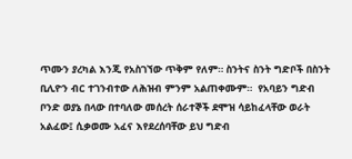ጥሙን ያረካል እንጂ የአስገኘው ጥቅም የለም። ስንትና ስንት ግድቦች በስንት ቢሊዮን ብር ተገንብተው ለሕዝብ ምንም አልጠቀሙም።  የአባይን ግድብ ቦንድ ወያኔ በላው በተባለው መሰረት ሰራተኞች ደሞዝ ሳይከፈላቸው ወራት አልፈው፤ ሲቃወሙ አፈና እየደረሰባቸው ይህ ግድብ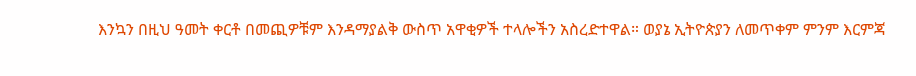እንኳን በዚህ ዓመት ቀርቶ በመጪዎቹም እንዳማያልቅ ውስጥ አዋቂዎች ተላሎችን አስረድተዋል። ወያኔ ኢትዮጵያን ለመጥቀም ምንም እርምጃ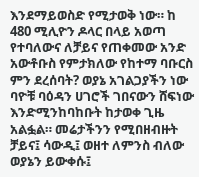እንደማይወስድ የሚታወቅ ነው። ከ 480 ሚሊዮን ዶላር በላይ አወጣ የተባለውና ለቻይና የጠቀመው አንድ አውቶቡስ የምታክለው የከተማ ባቡርስ ምን ደረሰባት? ወያኔ አገልጋያችን ነው ባዮቹ ባዕዳን ሀገሮች ገበናውን ሸፍነው እንድሚንከባከቡት ከታወቀ ጊዜ አልፏል። መሬታችንን የሚበዘብዙት ቻይና፤ ሳውዲ፤ ወዘተ ለምንስ ብለው ወያኔን ይውቀሱ፤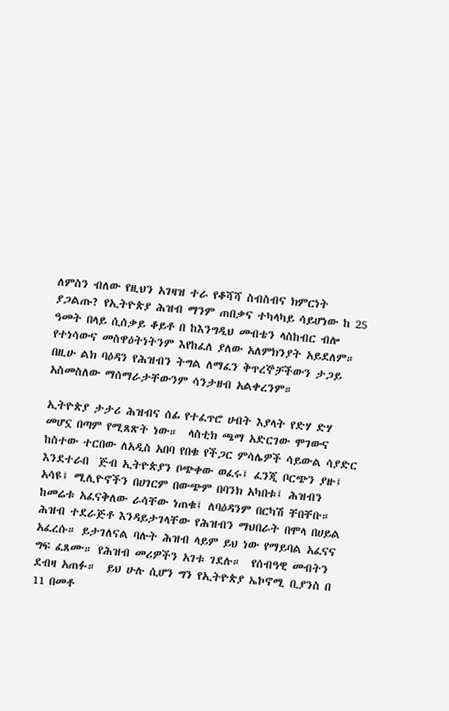ለምስን ብለው የዚህን አገዛዝ ተራ የቆሻሻ ስብስብና ክምርነት ያጋልጡ? የኢትዮጵያ ሕዝብ ማንም ጠበቃና ተካላካይ ሳይሆነው ከ 25 ዓመት በላይ ሲሰቃይ ቆይቶ በ ከእንግዲህ መብቴን ላስከብር ብሎ የተነሳውና መስዋዕትነትንም እየከፈለ ያለው አለምክንያት አይደለም። በዚሁ ልክ ባዕዳን የሕዝብን ትግል ለማፈን ቅጥረኞቻችውን ታጋይ አስመስለው ማሰማራታቸውንም ሳንታዘብ አልቀረንም።

ኢትዮጵያ ታታሪ ሕዝብና ሰፊ የተፈጥሮ ሀብት እያላት የድሃ ድሃ መሆኗ በጣም የሚጸጽት ነው።  ላስቲክ ጫማ አድርገው ሞገውና ከስተው ተርበው ለአዲስ አበባ የበቁ የችጋር ምሳሌዎች ሳይውል ሳያድር እንደተራበ  ጅብ ኢትዮጵያን ቦጭቀው ወፈሩ፤ ፈንጂ ቦርጭን ያዙ፤ አሳዩ፤ ሚሊዮኖችን በሀገርም በውጭም በባንክ አካበቱ፤ ሕዝብን ከመሬቱ አፈናቅለው ራሳቸው ነጠቁ፤ ለባዕዳንም በርካሽ ቸበቸቡ። ሕዝብ ተደራጅቶ እንዳይታገላቸው የሕዝብን ማህበራት በሞላ በሀይል አፈረሱ። ይታገለናል ባሉት ሕዝብ ላይም ይህ ነው የማይባል አፈናና ግፍ ፈጸሙ። የሕዝብ መሪዎችን አገቱ ገደሉ።  የሰብዓዊ መብትን ደብዛ አጠፉ።  ይህ ሁሉ ሲሆን ግን የኢትዮጵያ ኤኮኖሚ ቢያንስ በ 11 በመቶ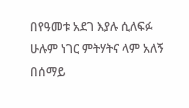በየዓመቱ አደገ እያሉ ሲለፍፉ ሁሉም ነገር ምትሃትና ላም አለኝ በሰማይ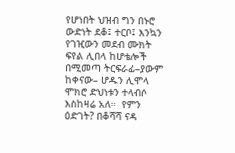የሆነበት ህዝብ ግን በኑሮ ውድነት ደቆ፤ ተርቦ፤ እንኳን የገዢውን መደብ ሙክት ፍየል ሊበላ ከሆቴሎች በሚመጣ ትርፍራፊ–ያውም ከቀናው– ሆዱን ሊሞላ ሞክሮ ድህነቱን ተላብሶ እስከዛሬ አለ።  የምን ዕድገት? በቆሻሻ ናዳ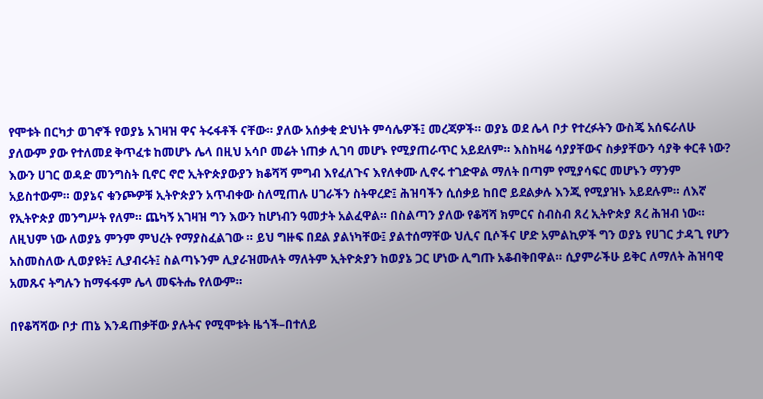የሞቱት በርካታ ወገኖች የወያኔ አገዛዝ ዋና ትሩፋቶች ናቸው። ያለው አሰቃቂ ድህነት ምሳሌዎች፤ መረጃዎች። ወያኔ ወደ ሌላ ቦታ የተረፉትን ውስጄ አሰፍራለሁ ያለውም ያው የተለመደ ቅጥፈቱ ከመሆኑ ሌላ በዚህ አሳቦ መሬት ነጠቃ ሊገባ መሆኑ የሚያጠራጥር አይደለም። እስከዛሬ ሳያያቸውና ስቃያቸውን ሳያቅ ቀርቶ ነው? እውን ሀገር ወዳድ መንግስት ቢኖር ኖሮ ኢትዮጵያውያን ክቆሻሻ ምግብ እየፈለጉና እየለቀሙ ሊኖሩ ተገድዋል ማለት በጣም የሚያሳፍር መሆኑን ማንም አይስተውም። ወያኔና ቁንጮዎቹ ኢትዮጵያን አጥብቀው ስለሚጠሉ ሀገራችን ስትዋረድ፤ ሕዝባችን ሲሰቃይ ከበሮ ይደልቃሉ እንጂ የሚያዝኑ አይደሉም። ለእኛ የኢትዮጵያ መንግሥት የለም። ጨካኝ አገዛዝ ግን እውን ከሆነብን ዓመታት አልፈዋል። በስልጣን ያለው የቆሻሻ ክምርና ስብስብ ጸረ ኢትዮጵያ ጸረ ሕዝብ ነው። ለዚህም ነው ለወያኔ ምንም ምህረት የማያስፈልገው ። ይህ ግዙፍ በደል ያልነካቸው፤ ያልተሰማቸው ህሊና ቢሶችና ሆድ አምልኪዎች ግን ወያኔ የሀገር ታዳጊ የሆን አስመስለው ሊወያዩት፤ ሊያብሩት፤ ስልጣኑንም ሊያራዝሙለት ማለትም ኢትዮጵያን ከወያኔ ጋር ሆነው ሊግጡ አቆብቅበዋል። ሲያምራችሁ ይቅር ለማለት ሕዝባዊ አመጹና ትግሉን ከማፋፋም ሌላ መፍትሔ የለውም።

በየቆሻሻው ቦታ ጠኔ እንዳጠቃቸው ያሉትና የሚሞቱት ዜጎች–በተለይ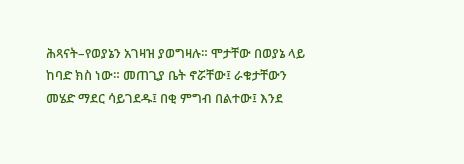ሕጻናት–የወያኔን አገዛዝ ያወግዛሉ። ሞታቸው በወያኔ ላይ ከባድ ክስ ነው። መጠጊያ ቤት ኖሯቸው፤ ራቁታቸውን መሄድ ማደር ሳይገደዱ፤ በቂ ምግብ በልተው፤ እንደ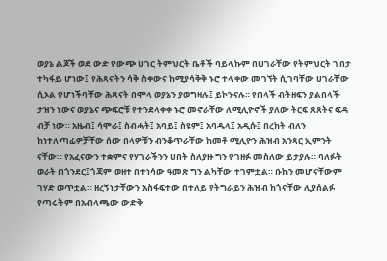ወያኔ ልጆች ወደ ውድ የውጭ ሀገር ትምህርት ቤቶች ባይላኩም በሀገራቸው የትምህርት ገበታ ተካፋይ ሆነው፤ የሕጻናትን ሳቅ ስቀውና ከሚያሳቅቅ ኑሮ ተላቀው መገኘት ሲገባቸው ሀገራቸው ሲኦል የሆነችባቸው ሕጻናት በሞላ ወያኔን ያወግዛሉ፤ ይኮንናሉ። የበላች ብትዘፍን ያልበላች ታዝን ነውና ወያኔና ጭፍሮቹ የተንደላቀቀ ኑሮ መኖራቸው ለሚሊዮኖች ያለው ትርፍ ጸጸትና ፍዳ ብቻ ነው። አዜብ፤ ሳሞራ፤ ስብሓት፤ አባይ፤ ስዩም፤ አባዱላ፤ አዲሱ፤ በረከት ብለን ከነተለጣፊዎቻቸው ሰው በላዎቹን ብንቆጥራቸው ከመቶ ሚሊዮን ሕዝብ አንጻር ኢምንት ናቸው። የአፈናውን ተቋምና የሃገራችንን ሀበት ስለያዙ ግን የገዘፉ መስለው ይታያሉ። ባለፉት ወራት በጎንደር፤ጎጃም ወዘተ በተነሳው ዓመጽ ግን ልካቸው ተገምቷል። ቡከን መሆናቸውም ገሃድ ወጥቷል። ዘረኝነታቸውን አስፋፍተው በተለይ የትግራይን ሕዝብ ከጎናቸው ሊያሰልፉ የጣሩትም በአብላጫው ውድቅ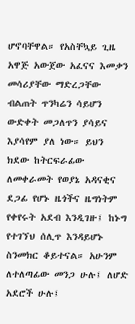ሆኖባቸዋል። የአስቸኳይ ጊዜ አዋጅ አውጀው አፈናና እመቃን መሳሪያቸው ማድረጋቸው ብልጠት ጥንካሬን ሳይሆን ውድቀት መጋለጥን ያሳይና እያሳየም ያለ ነው። ይህን ክደው ከትርፍራፊው ለመቀራመት የወያኔ አዳናቂና ደጋፊ የሆኑ ዜጎችና ዜግነትም የቀየሩት አደብ እንዲገዙ፤ ከኑግ የተገኘህ ሰሊጥ እንዳይሆኑ ስንመክር ቆይተናል። አሁንም ለተለጣፊው መንጋ ሁሉ፤ ለሆድ አደሮች ሁሉ፤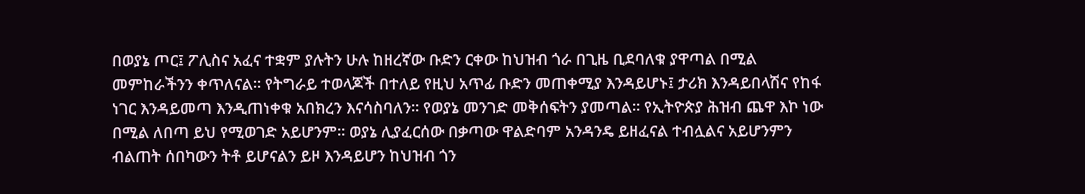በወያኔ ጦር፤ ፖሊስና አፈና ተቋም ያሉትን ሁሉ ከዘረኛው ቡድን ርቀው ከህዝብ ጎራ በጊዜ ቢደባለቁ ያዋጣል በሚል መምከራችንን ቀጥለናል። የትግራይ ተወላጆች በተለይ የዚህ አጥፊ ቡድን መጠቀሚያ እንዳይሆኑ፤ ታሪክ እንዳይበላሽና የከፋ ነገር እንዳይመጣ እንዲጠነቀቁ አበክረን እናሳስባለን። የወያኔ መንገድ መቅሰፍትን ያመጣል። የኢትዮጵያ ሕዝብ ጨዋ እኮ ነው በሚል ለበጣ ይህ የሚወገድ አይሆንም። ወያኔ ሊያፈርሰው በቃጣው ዋልድባም አንዳንዴ ይዘፈናል ተብሏልና አይሆንምን ብልጠት ሰበካውን ትቶ ይሆናልን ይዞ እንዳይሆን ከህዝብ ጎን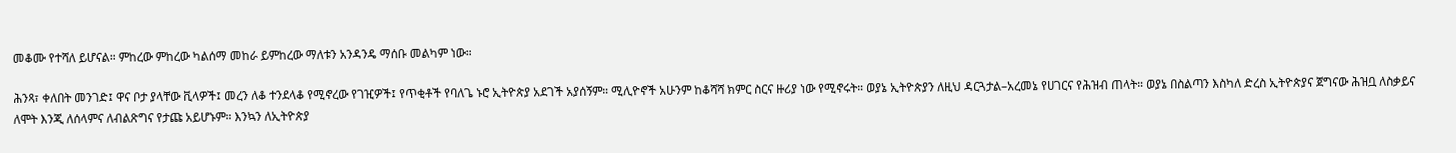መቆሙ የተሻለ ይሆናል። ምከረው ምከረው ካልሰማ መከራ ይምከረው ማለቱን አንዳንዴ ማሰቡ መልካም ነው።

ሕንጻ፣ ቀለበት መንገድ፤ ዋና ቦታ ያላቸው ቪላዎች፤ መረን ለቆ ተንደላቆ የሚኖረው የገዢዎች፤ የጥቂቶች የባለጌ ኑሮ ኢትዮጵያ አደገች አያሰኝም። ሚሊዮኖች አሁንም ከቆሻሻ ክምር ስርና ዙሪያ ነው የሚኖሩት። ወያኔ ኢትዮጵያን ለዚህ ዳርጓታል–አረመኔ የሀገርና የሕዝብ ጠላት። ወያኔ በስልጣን እስካለ ድረስ ኢትዮጵያና ጀግናው ሕዝቧ ለስቃይና ለሞት እንጂ ለሰላምና ለብልጽግና የታጩ አይሆኑም። እንኳን ለኢትዮጵያ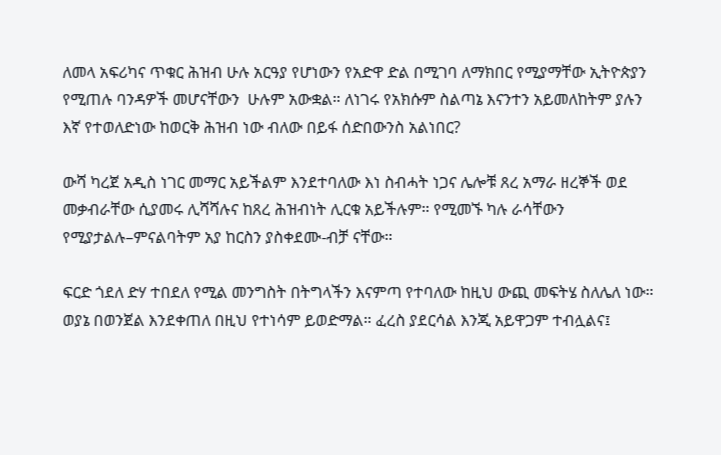ለመላ አፍሪካና ጥቁር ሕዝብ ሁሉ አርዓያ የሆነውን የአድዋ ድል በሚገባ ለማክበር የሚያማቸው ኢትዮጵያን የሚጠሉ ባንዳዎች መሆናቸውን  ሁሉም አውቋል። ለነገሩ የአክሱም ስልጣኔ እናንተን አይመለከትም ያሉን እኛ የተወለድነው ከወርቅ ሕዝብ ነው ብለው በይፋ ሰድበውንስ አልነበር?

ውሻ ካረጀ አዲስ ነገር መማር አይችልም እንደተባለው እነ ስብሓት ነጋና ሌሎቹ ጸረ አማራ ዘረኞች ወደ መቃብራቸው ሲያመሩ ሊሻሻሉና ከጸረ ሕዝብነት ሊርቁ አይችሉም። የሚመኙ ካሉ ራሳቸውን የሚያታልሉ–ምናልባትም አያ ከርስን ያስቀደሙ-ብቻ ናቸው።

ፍርድ ጎደለ ድሃ ተበደለ የሚል መንግስት በትግላችን እናምጣ የተባለው ከዚህ ውጪ መፍትሄ ስለሌለ ነው። ወያኔ በወንጀል እንደቀጠለ በዚህ የተነሳም ይወድማል። ፈረስ ያደርሳል እንጂ አይዋጋም ተብሏልና፤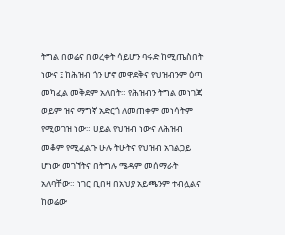ትግል በወሬና በወረቀት ሳይሆን ባሩድ ከሚጤስበት ነውና ፤ ከሕዝብ ጎን ሆኖ መዋደቅና የህዝብንም ዕጣ መካፈል መቅደም አለበት። የሕዝብን ትግል መነገጃ ወይም ዝና ማግኛ አድርጎ ለመጠቀም መነሳትም የሚወገዝ ነው። ሀይል የህዝብ ነውና ለሕዝብ መቆም የሚፈልጉ ሁሉ ትሁትና የህዝብ አገልጋይ ሆነው መገኘትና በትግሉ ሜዳም መሰማራት አለባቸው። ነገር ቢበዛ በአህያ አይጫንም ተብሏልና ከወሬው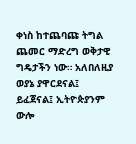ቀነስ ከተጨባጩ ትግል ጨመር ማድረግ ወቅታዊ ግዴታችን ነው። አለበለዚያ ወያኔ ያዋርደናል፤ ይፈጀናል፤ ኢትዮጵያንም ውሎ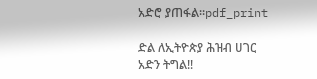አድሮ ያጠፋል።pdf_print

ድል ለኢትዮጵያ ሕዝብ ሀገር አድን ትግል!!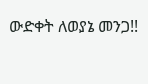ውድቀት ለወያኔ መንጋ!!